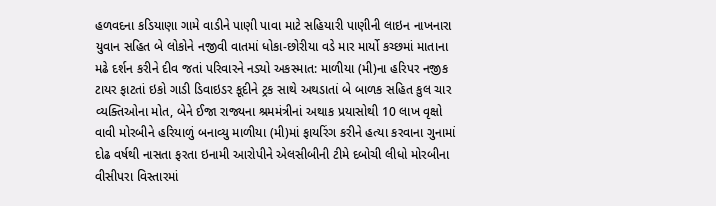હળવદના કડિયાણા ગામે વાડીને પાણી પાવા માટે સહિયારી પાણીની લાઇન નાખનારા યુવાન સહિત બે લોકોને નજીવી વાતમાં ધોકા-છોરીયા વડે માર માર્યો કચ્છમાં માતાના મઢે દર્શન કરીને દીવ જતાં પરિવારને નડ્યો અકસ્માત: માળીયા (મી)ના હરિપર નજીક ટાયર ફાટતાં ઇકો ગાડી ડિવાઇડર કૂદીને ટ્રક સાથે અથડાતાં બે બાળક સહિત કુલ ચાર વ્યક્તિઓના મોત, બેને ઈજા રાજ્યના શ્રમમંત્રીનાં અથાક પ્રયાસોથી 10 લાખ વૃક્ષો વાવી મોરબીને હરિયાળું બનાવ્યુ માળીયા (મી)માં ફાયરિંગ કરીને હત્યા કરવાના ગુનામાં દોઢ વર્ષથી નાસતા ફરતા ઇનામી આરોપીને એલસીબીની ટીમે દબોચી લીધો મોરબીના વીસીપરા વિસ્તારમાં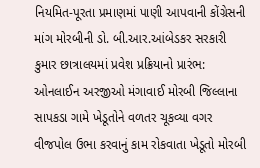નિયમિત-પૂરતા પ્રમાણમાં પાણી આપવાની કોંગ્રેસની માંગ મોરબીની ડો. બી.આર.આંબેડકર સરકારી કુમાર છાત્રાલયમાં પ્રવેશ પ્રક્રિયાનો પ્રારંભ: ઓનલાઈન અરજીઓ મંગાવાઈ મોરબી જિલ્લાના સાપકડા ગામે ખેડૂતોને વળતર ચૂકવ્યા વગર વીજપોલ ઉભા કરવાનું કામ રોકવાતા ખેડૂતો મોરબી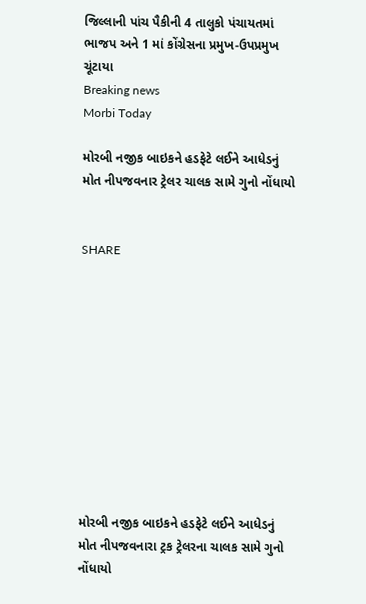જિલ્લાની પાંચ પૈકીની 4 તાલુકો પંચાયતમાં ભાજપ અને 1 માં કોંગ્રેસના પ્રમુખ-ઉપપ્રમુખ ચૂંટાયા
Breaking news
Morbi Today

મોરબી નજીક બાઇકને હડફેટે લઈને આધેડનું મોત નીપજવનાર ટ્રેલર ચાલક સામે ગુનો નોંધાયો


SHARE











મોરબી નજીક બાઇકને હડફેટે લઈને આધેડનું મોત નીપજવનારા ટ્રક ટ્રેલરના ચાલક સામે ગુનો નોંધાયો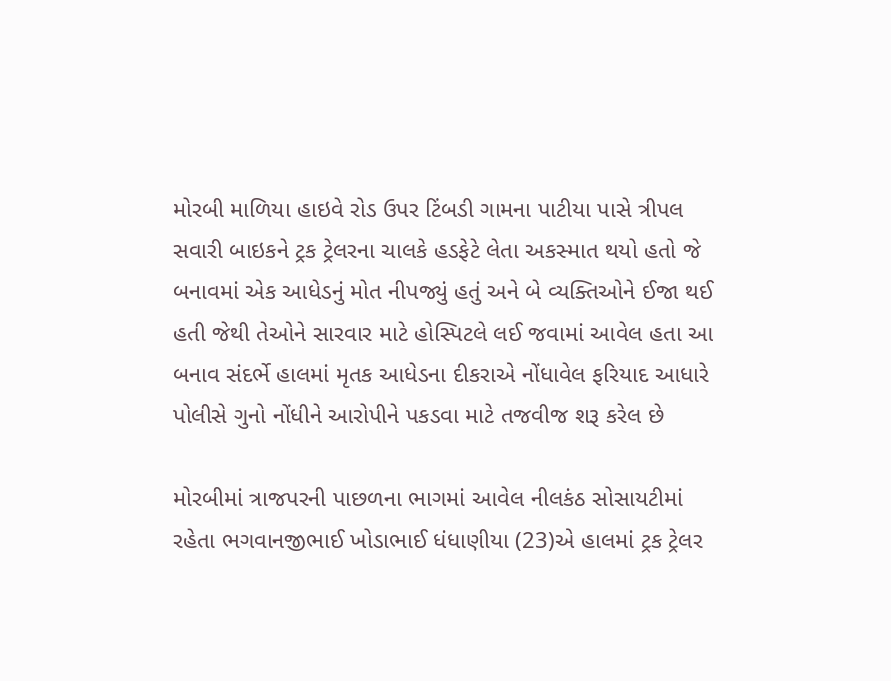મોરબી માળિયા હાઇવે રોડ ઉપર ટિંબડી ગામના પાટીયા પાસે ત્રીપલ સવારી બાઇકને ટ્રક ટ્રેલરના ચાલકે હડફેટે લેતા અકસ્માત થયો હતો જે બનાવમાં એક આધેડનું મોત નીપજ્યું હતું અને બે વ્યક્તિઓને ઈજા થઈ હતી જેથી તેઓને સારવાર માટે હોસ્પિટલે લઈ જવામાં આવેલ હતા આ બનાવ સંદર્ભે હાલમાં મૃતક આધેડના દીકરાએ નોંધાવેલ ફરિયાદ આધારે પોલીસે ગુનો નોંધીને આરોપીને પકડવા માટે તજવીજ શરૂ કરેલ છે

મોરબીમાં ત્રાજપરની પાછળના ભાગમાં આવેલ નીલકંઠ સોસાયટીમાં રહેતા ભગવાનજીભાઈ ખોડાભાઈ ધંધાણીયા (23)એ હાલમાં ટ્રક ટ્રેલર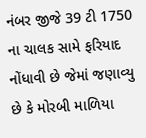નંબર જીજે 39 ટી 1750 ના ચાલક સામે ફરિયાદ નોંધાવી છે જેમાં જણાવ્યુ છે કે મોરબી માળિયા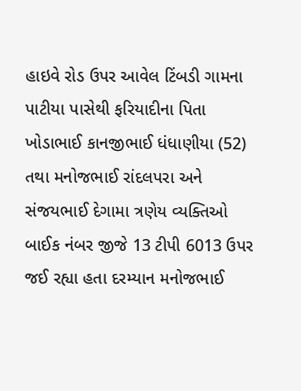હાઇવે રોડ ઉપર આવેલ ટિંબડી ગામના પાટીયા પાસેથી ફરિયાદીના પિતા ખોડાભાઈ કાનજીભાઈ ધંધાણીયા (52) તથા મનોજભાઈ રાંદલપરા અને સંજયભાઈ દેગામા ત્રણેય વ્યક્તિઓ બાઈક નંબર જીજે 13 ટીપી 6013 ઉપર જઈ રહ્યા હતા દરમ્યાન મનોજભાઈ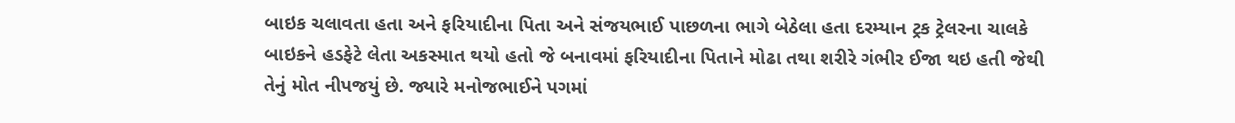બાઇક ચલાવતા હતા અને ફરિયાદીના પિતા અને સંજયભાઈ પાછળના ભાગે બેઠેલા હતા દરમ્યાન ટ્રક ટ્રેલરના ચાલકે બાઇકને હડફેટે લેતા અકસ્માત થયો હતો જે બનાવમાં ફરિયાદીના પિતાને મોઢા તથા શરીરે ગંભીર ઈજા થઇ હતી જેથી તેનું મોત નીપજયું છે. જ્યારે મનોજભાઈને પગમાં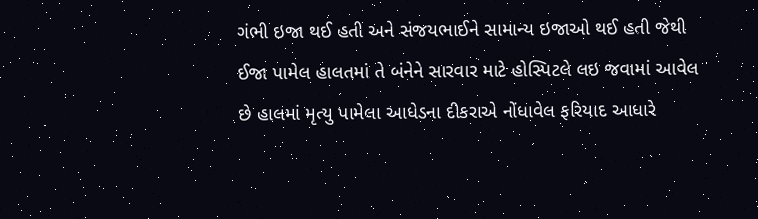ગંભી ઇજા થઈ હતી અને સંજયભાઈને સામાન્ય ઇજાઓ થઈ હતી જેથી ઈજા પામેલ હાલતમાં તે બંનેને સારવાર માટે હોસ્પિટલે લઇ જવામાં આવેલ છે હાલમાં મૃત્યુ પામેલા આધેડના દીકરાએ નોંધાવેલ ફરિયાદ આધારે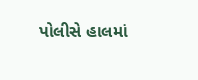પોલીસે હાલમાં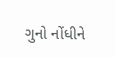ગુનો નોંધીને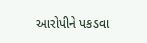આરોપીને પકડવા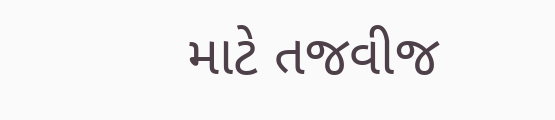માટે તજવીજ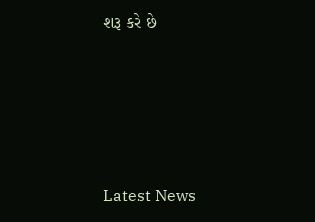શરૂ કરે છે






Latest News